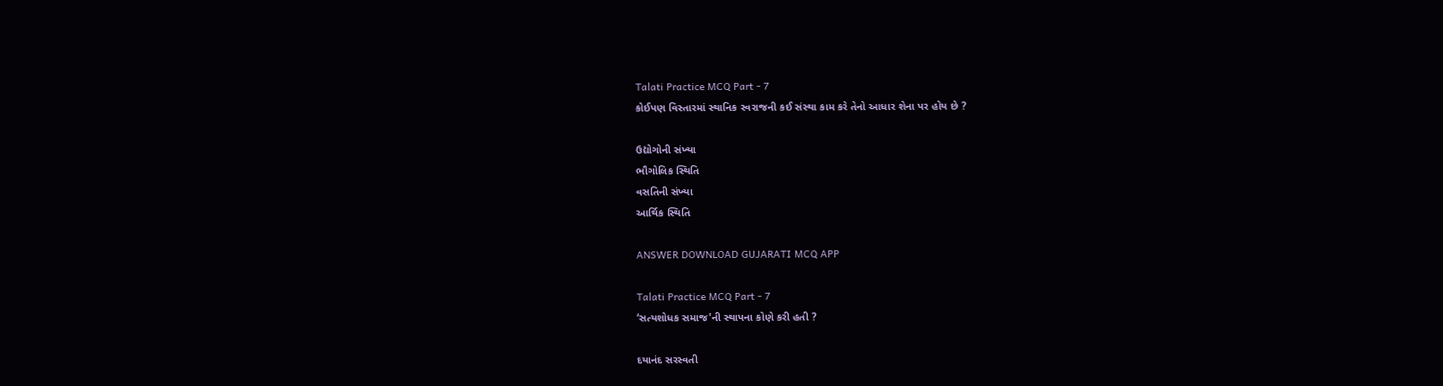Talati Practice MCQ Part - 7
કોઈપણ વિસ્તારમાં સ્થાનિક સ્વરાજની કઈ સંસ્થા કામ કરે તેનો આધાર શેના પર હોય છે ?

ઉદ્યોગોની સંખ્યા
ભૌગોલિક સ્થિતિ
વસતિની સંખ્યા
આર્થિક સ્થિતિ

ANSWER DOWNLOAD GUJARATI MCQ APP

Talati Practice MCQ Part - 7
‘સત્યશોધક સમાજ'ની સ્થાપના કોણે કરી હતી ?

દયાનંદ સરસ્વતી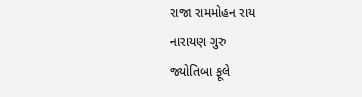રાજા રામમોહન રાય
નારાયણ ગુરુ
જ્યોતિબા ફૂલે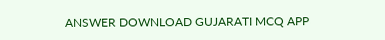ANSWER DOWNLOAD GUJARATI MCQ APP